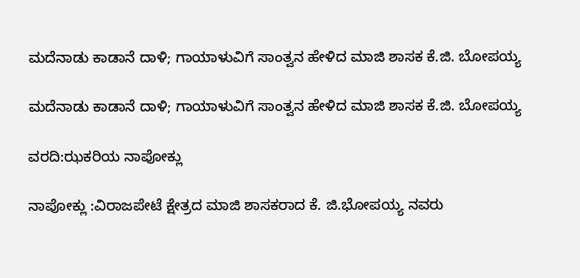ಮದೆನಾಡು ಕಾಡಾನೆ ದಾಳಿ; ಗಾಯಾಳುವಿಗೆ ಸಾಂತ್ವನ ಹೇಳಿದ ಮಾಜಿ ಶಾಸಕ ಕೆ.ಜಿ. ಬೋಪಯ್ಯ

ಮದೆನಾಡು ಕಾಡಾನೆ ದಾಳಿ; ಗಾಯಾಳುವಿಗೆ ಸಾಂತ್ವನ ಹೇಳಿದ ಮಾಜಿ ಶಾಸಕ ಕೆ.ಜಿ. ಬೋಪಯ್ಯ

ವರದಿ:ಝಕರಿಯ ನಾಪೋಕ್ಲು

ನಾಪೋಕ್ಲು :ವಿರಾಜಪೇಟೆ ಕ್ಷೇತ್ರದ ಮಾಜಿ ಶಾಸಕರಾದ ಕೆ. ಜಿ.ಭೋಪಯ್ಯ ನವರು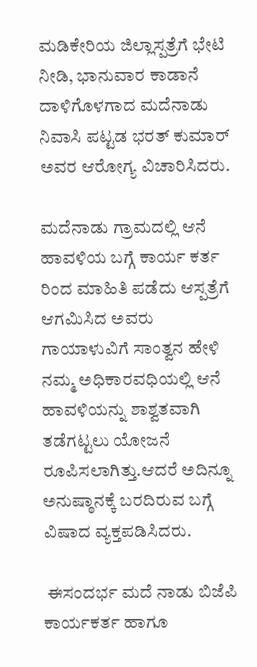ಮಡಿಕೇರಿಯ ಜಿಲ್ಲಾಸ್ಪತ್ರೆಗೆ ಭೇಟಿ ನೀಡಿ, ಭಾನುವಾರ ಕಾಡಾನೆ ದಾಳಿಗೊಳಗಾದ ಮದೆನಾಡು ನಿವಾಸಿ ಪಟ್ಟಡ ಭರತ್ ಕುಮಾರ್ ಅವರ ಆರೋಗ್ಯ ವಿಚಾರಿಸಿದರು.

ಮದೆನಾಡು ಗ್ರಾಮದಲ್ಲಿ ಆನೆ ಹಾವಳಿಯ ಬಗ್ಗೆ ಕಾರ್ಯ ಕರ್ತ ರಿಂದ ಮಾಹಿತಿ ಪಡೆದು ಆಸ್ಪತ್ರೆಗೆ ಆಗಮಿಸಿದ ಅವರು ಗಾಯಾಳುವಿಗೆ ಸಾಂತ್ವನ ಹೇಳಿ ನಮ್ಮ ಅಧಿಕಾರವಧಿಯಲ್ಲಿ ಆನೆ ಹಾವಳಿಯನ್ನು ಶಾಶ್ವತವಾಗಿ ತಡೆಗಟ್ಟಲು ಯೋಜನೆ ರೂಪಿಸಲಾಗಿತ್ತು.ಆದರೆ ಅದಿನ್ನೂ ಅನುಷ್ಠಾನಕ್ಕೆ ಬರದಿರುವ ಬಗ್ಗೆ ವಿಷಾದ ವ್ಯಕ್ತಪಡಿಸಿದರು.

 ಈಸಂದರ್ಭ ಮದೆ ನಾಡು ಬಿಜೆಪಿ ಕಾರ್ಯಕರ್ತ ಹಾಗೂ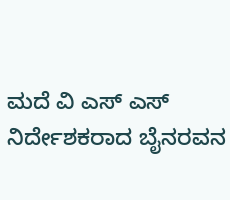ಮದೆ ವಿ ಎಸ್ ಎಸ್ ನಿರ್ದೇಶಕರಾದ ಬೈನರವನ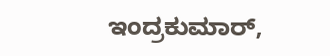ಇಂದ್ರಕುಮಾರ್,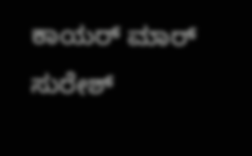ಕಾಯರ್ ಮಾರ್ ಸುರೇಶ್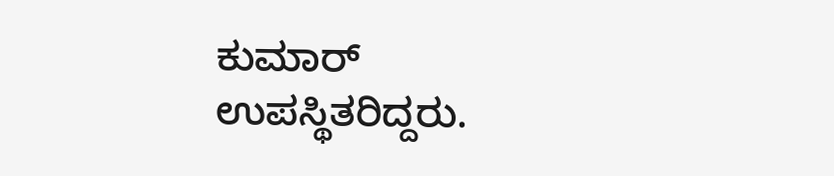ಕುಮಾರ್ ಉಪಸ್ಥಿತರಿದ್ದರು.